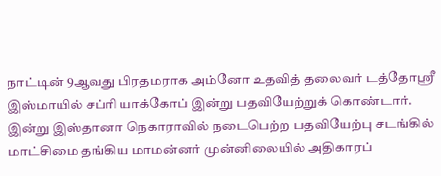நாட்டின் 9ஆவது பிரதமராக அம்னோ உதவித் தலைவர் டத்தோஸ்ரீ இஸ்மாயில் சப்ரி யாக்கோப் இன்று பதவியேற்றுக் கொண்டார்.
இன்று இஸ்தானா நெகாராவில் நடைபெற்ற பதவியேற்பு சடங்கில் மாட்சிமை தங்கிய மாமன்னர் முன்னிலையில் அதிகாரப்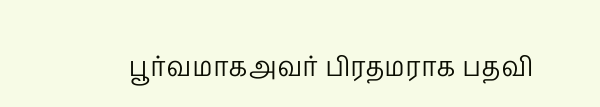பூர்வமாகஅவர் பிரதமராக பதவி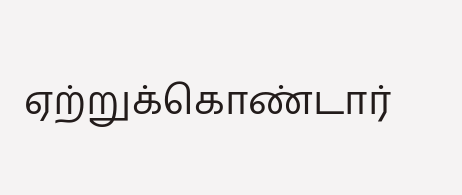ஏற்றுக்கொண்டார்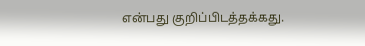என்பது குறிப்பிடத்தக்கது.